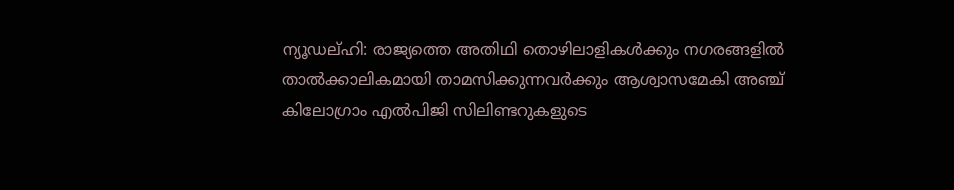ന്യൂഡല്ഹി: രാജ്യത്തെ അതിഥി തൊഴിലാളികൾക്കും നഗരങ്ങളിൽ താൽക്കാലികമായി താമസിക്കുന്നവർക്കും ആശ്വാസമേകി അഞ്ച് കിലോഗ്രാം എൽപിജി സിലിണ്ടറുകളുടെ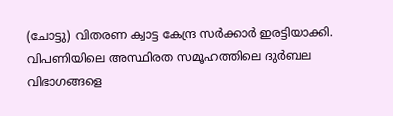(ചോട്ടു) വിതരണ ക്വാട്ട കേന്ദ്ര സർക്കാർ ഇരട്ടിയാക്കി. വിപണിയിലെ അസ്ഥിരത സമൂഹത്തിലെ ദുർബല വിഭാഗങ്ങളെ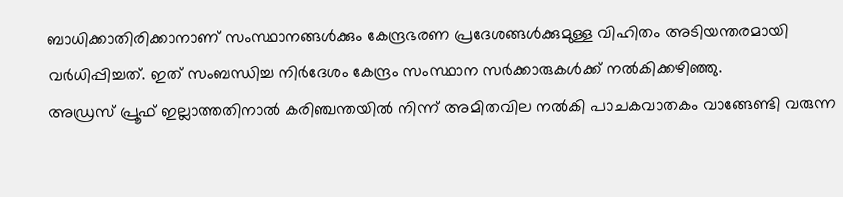ബാധിക്കാതിരിക്കാനാണ് സംസ്ഥാനങ്ങൾക്കും കേന്ദ്രഭരണ പ്രദേശങ്ങൾക്കുമുള്ള വിഹിതം അടിയന്തരമായി വർധിപ്പിച്ചത്. ഇത് സംബന്ധിച്ച നിർദേശം കേന്ദ്രം സംസ്ഥാന സർക്കാരുകൾക്ക് നൽകിക്കഴിഞ്ഞു.
അഡ്രസ് പ്രൂഫ് ഇല്ലാത്തതിനാൽ കരിഞ്ചന്തയിൽ നിന്ന് അമിതവില നൽകി പാചകവാതകം വാങ്ങേണ്ടി വരുന്ന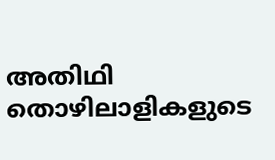അതിഥി തൊഴിലാളികളുടെ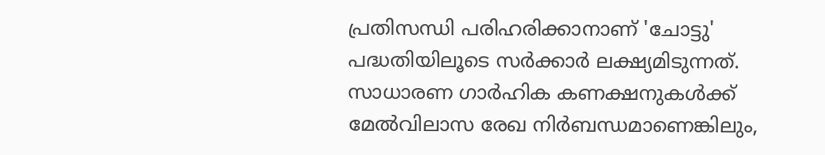പ്രതിസന്ധി പരിഹരിക്കാനാണ് 'ചോട്ടു' പദ്ധതിയിലൂടെ സർക്കാർ ലക്ഷ്യമിടുന്നത്. സാധാരണ ഗാർഹിക കണക്ഷനുകൾക്ക് മേൽവിലാസ രേഖ നിർബന്ധമാണെങ്കിലും,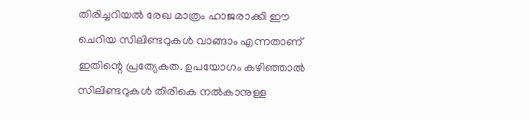തിരിച്ചറിയൽ രേഖ മാത്രം ഹാജരാക്കി ഈ ചെറിയ സിലിണ്ടറുകൾ വാങ്ങാം എന്നതാണ് ഇതിന്റെ പ്രത്യേകത. ഉപയോഗം കഴിഞ്ഞാൽ സിലിണ്ടറുകൾ തിരികെ നൽകാനുള്ള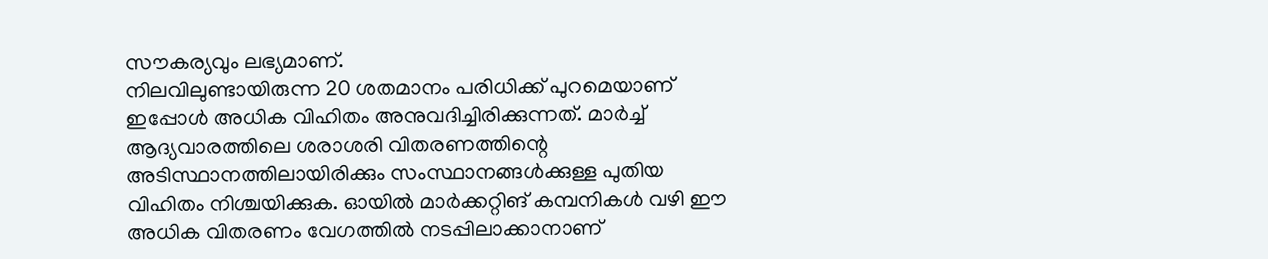സൗകര്യവും ലഭ്യമാണ്.
നിലവിലുണ്ടായിരുന്ന 20 ശതമാനം പരിധിക്ക് പുറമെയാണ് ഇപ്പോൾ അധിക വിഹിതം അനുവദിച്ചിരിക്കുന്നത്. മാർച്ച് ആദ്യവാരത്തിലെ ശരാശരി വിതരണത്തിന്റെ അടിസ്ഥാനത്തിലായിരിക്കും സംസ്ഥാനങ്ങൾക്കുള്ള പുതിയ വിഹിതം നിശ്ചയിക്കുക. ഓയിൽ മാർക്കറ്റിങ് കമ്പനികൾ വഴി ഈ അധിക വിതരണം വേഗത്തിൽ നടപ്പിലാക്കാനാണ്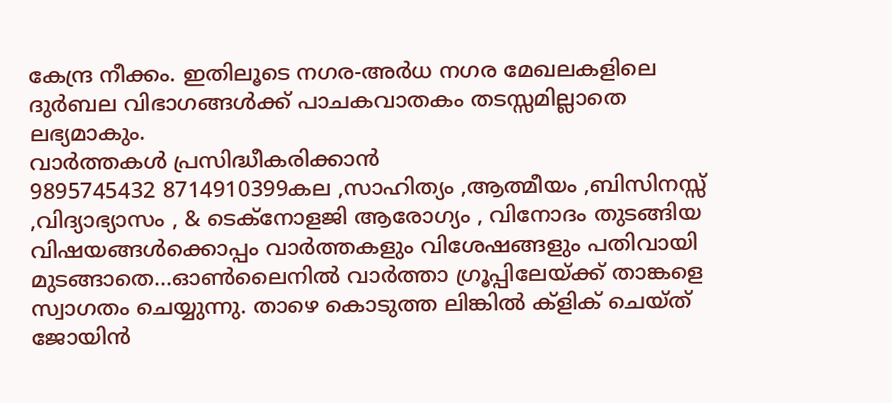കേന്ദ്ര നീക്കം. ഇതിലൂടെ നഗര-അർധ നഗര മേഖലകളിലെ ദുർബല വിഭാഗങ്ങൾക്ക് പാചകവാതകം തടസ്സമില്ലാതെ ലഭ്യമാകും.
വാർത്തകൾ പ്രസിദ്ധീകരിക്കാൻ
9895745432 8714910399കല ,സാഹിത്യം ,ആത്മീയം ,ബിസിനസ്സ് ,വിദ്യാഭ്യാസം , & ടെക്നോളജി ആരോഗ്യം , വിനോദം തുടങ്ങിയ വിഷയങ്ങൾക്കൊപ്പം വാർത്തകളും വിശേഷങ്ങളും പതിവായി മുടങ്ങാതെ...ഓൺലൈനിൽ വാർത്താ ഗ്രൂപ്പിലേയ്ക്ക് താങ്കളെ സ്വാഗതം ചെയ്യുന്നു. താഴെ കൊടുത്ത ലിങ്കിൽ ക്ളിക് ചെയ്ത് ജോയിൻ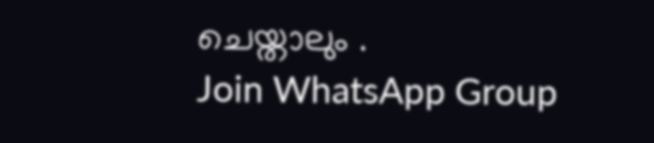ചെയ്താലും .
Join WhatsApp Group